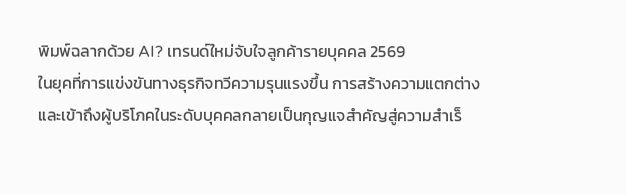พิมพ์ฉลากด้วย AI? เทรนด์ใหม่จับใจลูกค้ารายบุคคล 2569
ในยุคที่การแข่งขันทางธุรกิจทวีความรุนแรงขึ้น การสร้างความแตกต่างและเข้าถึงผู้บริโภคในระดับบุคคลกลายเป็นกุญแจสำคัญสู่ความสำเร็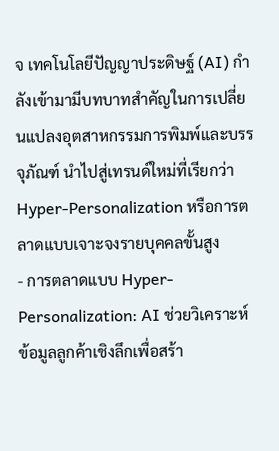จ เทคโนโลยีปัญญาประดิษฐ์ (AI) กำลังเข้ามามีบทบาทสำคัญในการเปลี่ยนแปลงอุตสาหกรรมการพิมพ์และบรรจุภัณฑ์ นำไปสู่เทรนด์ใหม่ที่เรียกว่า Hyper-Personalization หรือการตลาดแบบเจาะจงรายบุคคลขั้นสูง
- การตลาดแบบ Hyper-Personalization: AI ช่วยวิเคราะห์ข้อมูลลูกค้าเชิงลึกเพื่อสร้า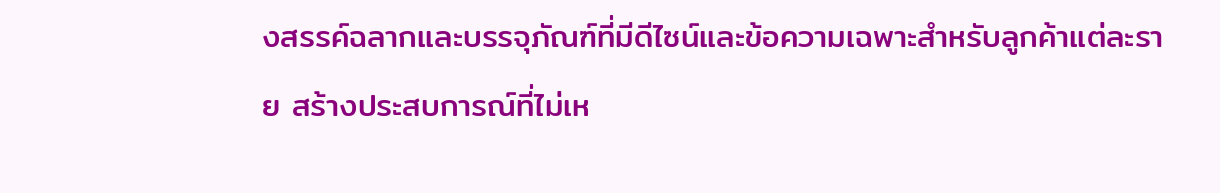งสรรค์ฉลากและบรรจุภัณฑ์ที่มีดีไซน์และข้อความเฉพาะสำหรับลูกค้าแต่ละราย สร้างประสบการณ์ที่ไม่เห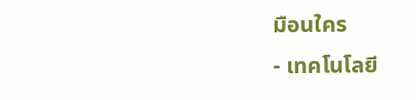มือนใคร
- เทคโนโลยี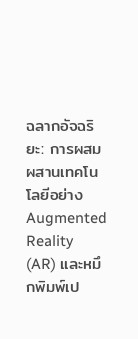ฉลากอัจฉริยะ: การผสมผสานเทคโนโลยีอย่าง Augmented Reality (AR) และหมึกพิมพ์เป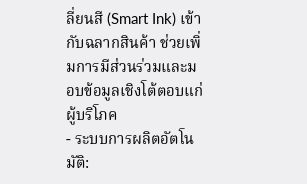ลี่ยนสี (Smart Ink) เข้ากับฉลากสินค้า ช่วยเพิ่มการมีส่วนร่วมและมอบข้อมูลเชิงโต้ตอบแก่ผู้บริโภค
- ระบบการผลิตอัตโนมัติ: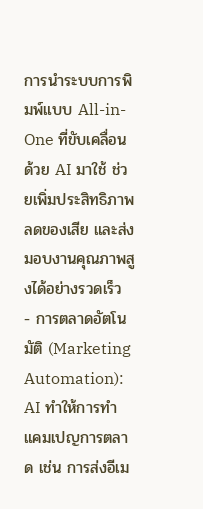การนำระบบการพิมพ์แบบ All-in-One ที่ขับเคลื่อนด้วย AI มาใช้ ช่วยเพิ่มประสิทธิภาพ ลดของเสีย และส่งมอบงานคุณภาพสูงได้อย่างรวดเร็ว
- การตลาดอัตโนมัติ (Marketing Automation): AI ทำให้การทำแคมเปญการตลาด เช่น การส่งอีเม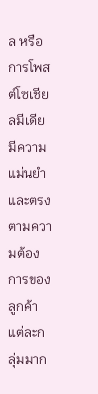ล หรือการโพสต์โซเชียลมีเดีย มีความแม่นยำและตรงตามความต้องการของลูกค้าแต่ละกลุ่มมาก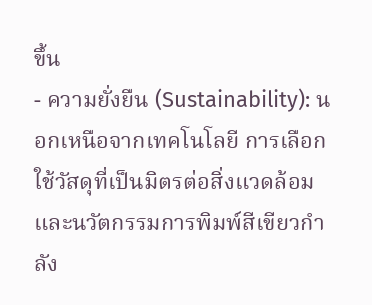ขึ้น
- ความยั่งยืน (Sustainability): นอกเหนือจากเทคโนโลยี การเลือกใช้วัสดุที่เป็นมิตรต่อสิ่งแวดล้อมและนวัตกรรมการพิมพ์สีเขียวกำลัง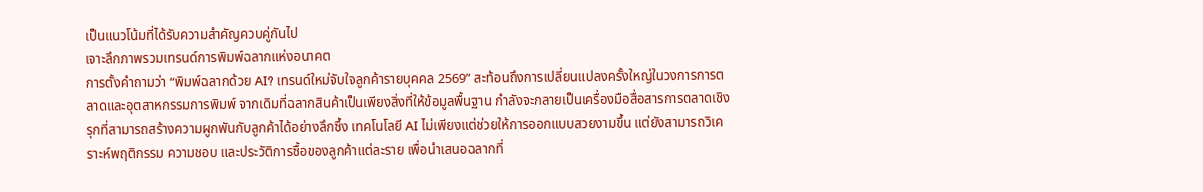เป็นแนวโน้มที่ได้รับความสำคัญควบคู่กันไป
เจาะลึกภาพรวมเทรนด์การพิมพ์ฉลากแห่งอนาคต
การตั้งคำถามว่า “พิมพ์ฉลากด้วย AI? เทรนด์ใหม่จับใจลูกค้ารายบุคคล 2569” สะท้อนถึงการเปลี่ยนแปลงครั้งใหญ่ในวงการการตลาดและอุตสาหกรรมการพิมพ์ จากเดิมที่ฉลากสินค้าเป็นเพียงสิ่งที่ให้ข้อมูลพื้นฐาน กำลังจะกลายเป็นเครื่องมือสื่อสารการตลาดเชิงรุกที่สามารถสร้างความผูกพันกับลูกค้าได้อย่างลึกซึ้ง เทคโนโลยี AI ไม่เพียงแต่ช่วยให้การออกแบบสวยงามขึ้น แต่ยังสามารถวิเคราะห์พฤติกรรม ความชอบ และประวัติการซื้อของลูกค้าแต่ละราย เพื่อนำเสนอฉลากที่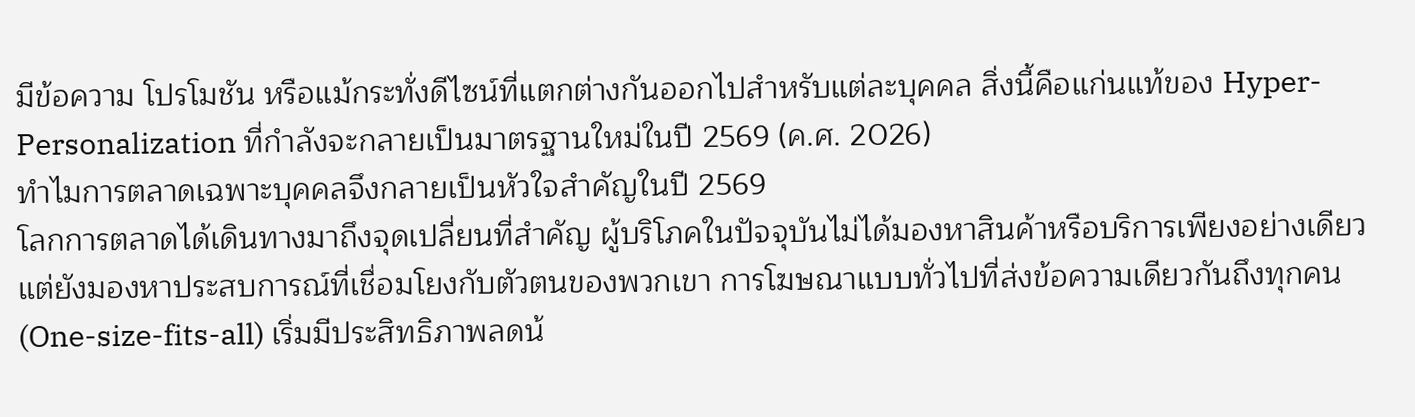มีข้อความ โปรโมชัน หรือแม้กระทั่งดีไซน์ที่แตกต่างกันออกไปสำหรับแต่ละบุคคล สิ่งนี้คือแก่นแท้ของ Hyper-Personalization ที่กำลังจะกลายเป็นมาตรฐานใหม่ในปี 2569 (ค.ศ. 2026)
ทำไมการตลาดเฉพาะบุคคลจึงกลายเป็นหัวใจสำคัญในปี 2569
โลกการตลาดได้เดินทางมาถึงจุดเปลี่ยนที่สำคัญ ผู้บริโภคในปัจจุบันไม่ได้มองหาสินค้าหรือบริการเพียงอย่างเดียว แต่ยังมองหาประสบการณ์ที่เชื่อมโยงกับตัวตนของพวกเขา การโฆษณาแบบทั่วไปที่ส่งข้อความเดียวกันถึงทุกคน (One-size-fits-all) เริ่มมีประสิทธิภาพลดน้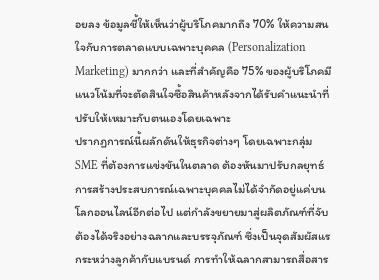อยลง ข้อมูลชี้ให้เห็นว่าผู้บริโภคมากถึง 70% ให้ความสนใจกับการตลาดแบบเฉพาะบุคคล (Personalization Marketing) มากกว่า และที่สำคัญคือ 75% ของผู้บริโภคมีแนวโน้มที่จะตัดสินใจซื้อสินค้าหลังจากได้รับคำแนะนำที่ปรับให้เหมาะกับตนเองโดยเฉพาะ
ปรากฏการณ์นี้ผลักดันให้ธุรกิจต่างๆ โดยเฉพาะกลุ่ม SME ที่ต้องการแข่งขันในตลาด ต้องหันมาปรับกลยุทธ์ การสร้างประสบการณ์เฉพาะบุคคลไม่ได้จำกัดอยู่แค่บนโลกออนไลน์อีกต่อไป แต่กำลังขยายมาสู่ผลิตภัณฑ์ที่จับต้องได้จริงอย่างฉลากและบรรจุภัณฑ์ ซึ่งเป็นจุดสัมผัสแรกระหว่างลูกค้ากับแบรนด์ การทำให้ฉลากสามารถสื่อสาร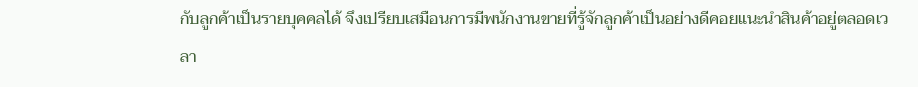กับลูกค้าเป็นรายบุคคลได้ จึงเปรียบเสมือนการมีพนักงานขายที่รู้จักลูกค้าเป็นอย่างดีคอยแนะนำสินค้าอยู่ตลอดเวลา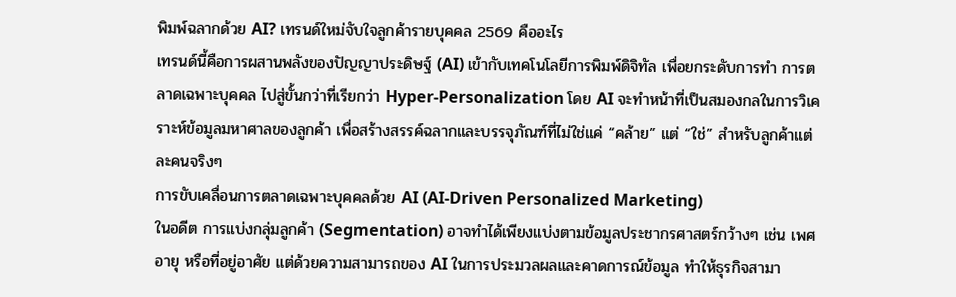พิมพ์ฉลากด้วย AI? เทรนด์ใหม่จับใจลูกค้ารายบุคคล 2569 คืออะไร
เทรนด์นี้คือการผสานพลังของปัญญาประดิษฐ์ (AI) เข้ากับเทคโนโลยีการพิมพ์ดิจิทัล เพื่อยกระดับการทำ การตลาดเฉพาะบุคคล ไปสู่ขั้นกว่าที่เรียกว่า Hyper-Personalization โดย AI จะทำหน้าที่เป็นสมองกลในการวิเคราะห์ข้อมูลมหาศาลของลูกค้า เพื่อสร้างสรรค์ฉลากและบรรจุภัณฑ์ที่ไม่ใช่แค่ “คล้าย” แต่ “ใช่” สำหรับลูกค้าแต่ละคนจริงๆ
การขับเคลื่อนการตลาดเฉพาะบุคคลด้วย AI (AI-Driven Personalized Marketing)
ในอดีต การแบ่งกลุ่มลูกค้า (Segmentation) อาจทำได้เพียงแบ่งตามข้อมูลประชากรศาสตร์กว้างๆ เช่น เพศ อายุ หรือที่อยู่อาศัย แต่ด้วยความสามารถของ AI ในการประมวลผลและคาดการณ์ข้อมูล ทำให้ธุรกิจสามา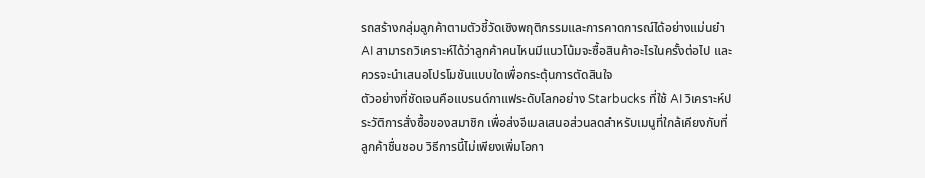รถสร้างกลุ่มลูกค้าตามตัวชี้วัดเชิงพฤติกรรมและการคาดการณ์ได้อย่างแม่นยำ AI สามารถวิเคราะห์ได้ว่าลูกค้าคนไหนมีแนวโน้มจะซื้อสินค้าอะไรในครั้งต่อไป และควรจะนำเสนอโปรโมชันแบบใดเพื่อกระตุ้นการตัดสินใจ
ตัวอย่างที่ชัดเจนคือแบรนด์กาแฟระดับโลกอย่าง Starbucks ที่ใช้ AI วิเคราะห์ประวัติการสั่งซื้อของสมาชิก เพื่อส่งอีเมลเสนอส่วนลดสำหรับเมนูที่ใกล้เคียงกับที่ลูกค้าชื่นชอบ วิธีการนี้ไม่เพียงเพิ่มโอกา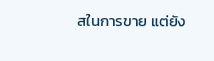สในการขาย แต่ยัง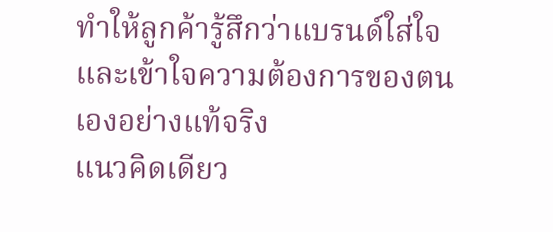ทำให้ลูกค้ารู้สึกว่าแบรนด์ใส่ใจและเข้าใจความต้องการของตนเองอย่างแท้จริง
แนวคิดเดียว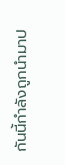กันนี้กำลังถูกนำมาป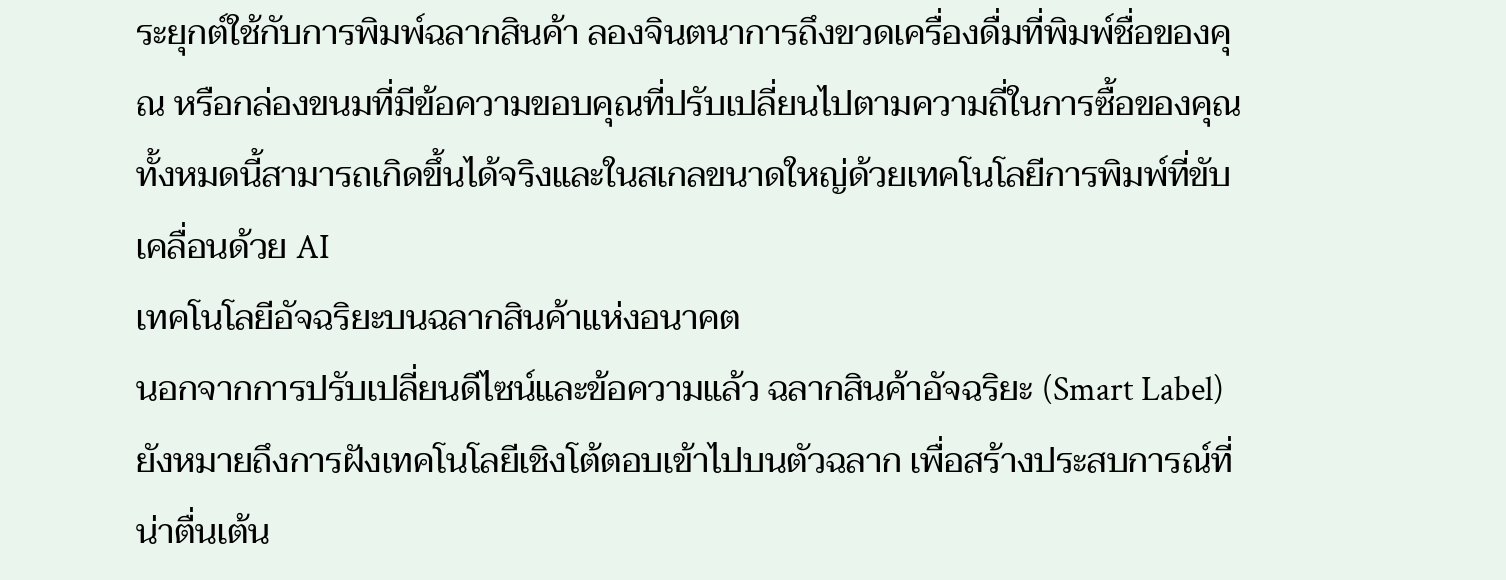ระยุกต์ใช้กับการพิมพ์ฉลากสินค้า ลองจินตนาการถึงขวดเครื่องดื่มที่พิมพ์ชื่อของคุณ หรือกล่องขนมที่มีข้อความขอบคุณที่ปรับเปลี่ยนไปตามความถี่ในการซื้อของคุณ ทั้งหมดนี้สามารถเกิดขึ้นได้จริงและในสเกลขนาดใหญ่ด้วยเทคโนโลยีการพิมพ์ที่ขับเคลื่อนด้วย AI
เทคโนโลยีอัจฉริยะบนฉลากสินค้าแห่งอนาคต
นอกจากการปรับเปลี่ยนดีไซน์และข้อความแล้ว ฉลากสินค้าอัจฉริยะ (Smart Label) ยังหมายถึงการฝังเทคโนโลยีเชิงโต้ตอบเข้าไปบนตัวฉลาก เพื่อสร้างประสบการณ์ที่น่าตื่นเต้น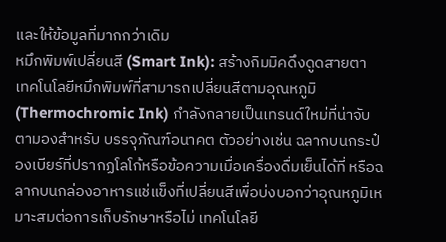และให้ข้อมูลที่มากกว่าเดิม
หมึกพิมพ์เปลี่ยนสี (Smart Ink): สร้างกิมมิคดึงดูดสายตา
เทคโนโลยีหมึกพิมพ์ที่สามารถเปลี่ยนสีตามอุณหภูมิ (Thermochromic Ink) กำลังกลายเป็นเทรนด์ใหม่ที่น่าจับตามองสำหรับ บรรจุภัณฑ์อนาคต ตัวอย่างเช่น ฉลากบนกระป๋องเบียร์ที่ปรากฏโลโก้หรือข้อความเมื่อเครื่องดื่มเย็นได้ที่ หรือฉลากบนกล่องอาหารแช่แข็งที่เปลี่ยนสีเพื่อบ่งบอกว่าอุณหภูมิเหมาะสมต่อการเก็บรักษาหรือไม่ เทคโนโลยี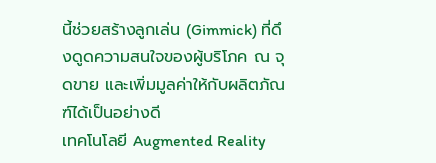นี้ช่วยสร้างลูกเล่น (Gimmick) ที่ดึงดูดความสนใจของผู้บริโภค ณ จุดขาย และเพิ่มมูลค่าให้กับผลิตภัณฑ์ได้เป็นอย่างดี
เทคโนโลยี Augmented Reality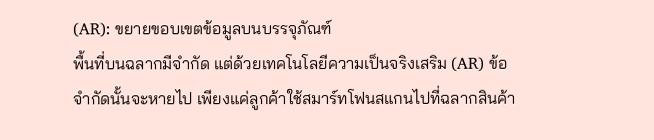(AR): ขยายขอบเขตข้อมูลบนบรรจุภัณฑ์
พื้นที่บนฉลากมีจำกัด แต่ด้วยเทคโนโลยีความเป็นจริงเสริม (AR) ข้อจำกัดนั้นจะหายไป เพียงแค่ลูกค้าใช้สมาร์ทโฟนสแกนไปที่ฉลากสินค้า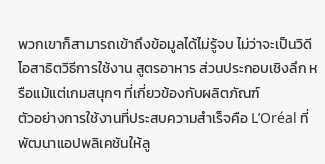พวกเขาก็สามารถเข้าถึงข้อมูลได้ไม่รู้จบ ไม่ว่าจะเป็นวิดีโอสาธิตวิธีการใช้งาน สูตรอาหาร ส่วนประกอบเชิงลึก หรือแม้แต่เกมสนุกๆ ที่เกี่ยวข้องกับผลิตภัณฑ์
ตัวอย่างการใช้งานที่ประสบความสำเร็จคือ L’Oréal ที่พัฒนาแอปพลิเคชันให้ลู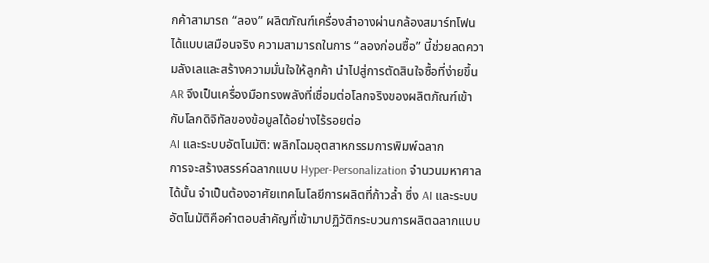กค้าสามารถ “ลอง” ผลิตภัณฑ์เครื่องสำอางผ่านกล้องสมาร์ทโฟนได้แบบเสมือนจริง ความสามารถในการ “ลองก่อนซื้อ” นี้ช่วยลดความลังเลและสร้างความมั่นใจให้ลูกค้า นำไปสู่การตัดสินใจซื้อที่ง่ายขึ้น AR จึงเป็นเครื่องมือทรงพลังที่เชื่อมต่อโลกจริงของผลิตภัณฑ์เข้ากับโลกดิจิทัลของข้อมูลได้อย่างไร้รอยต่อ
AI และระบบอัตโนมัติ: พลิกโฉมอุตสาหกรรมการพิมพ์ฉลาก
การจะสร้างสรรค์ฉลากแบบ Hyper-Personalization จำนวนมหาศาลได้นั้น จำเป็นต้องอาศัยเทคโนโลยีการผลิตที่ก้าวล้ำ ซึ่ง AI และระบบอัตโนมัติคือคำตอบสำคัญที่เข้ามาปฏิวัติกระบวนการผลิตฉลากแบบ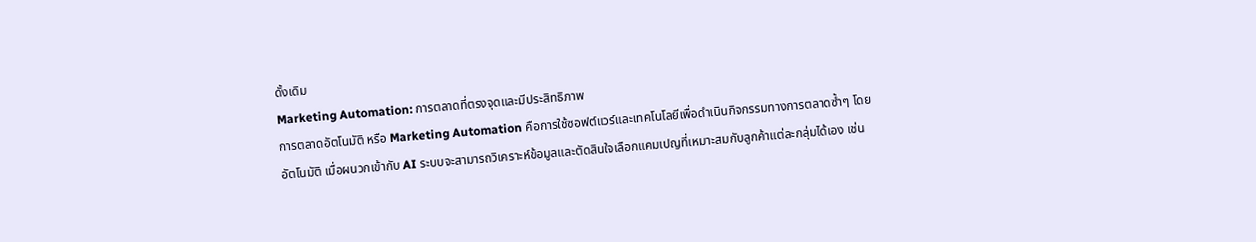ดั้งเดิม
Marketing Automation: การตลาดที่ตรงจุดและมีประสิทธิภาพ
การตลาดอัตโนมัติ หรือ Marketing Automation คือการใช้ซอฟต์แวร์และเทคโนโลยีเพื่อดำเนินกิจกรรมทางการตลาดซ้ำๆ โดยอัตโนมัติ เมื่อผนวกเข้ากับ AI ระบบจะสามารถวิเคราะห์ข้อมูลและตัดสินใจเลือกแคมเปญที่เหมาะสมกับลูกค้าแต่ละกลุ่มได้เอง เช่น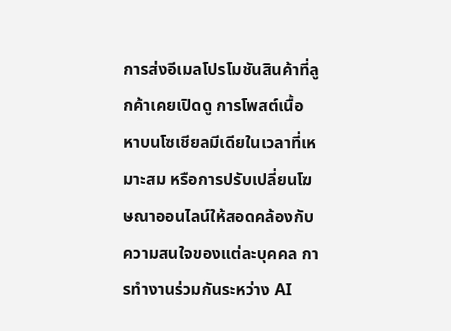การส่งอีเมลโปรโมชันสินค้าที่ลูกค้าเคยเปิดดู การโพสต์เนื้อหาบนโซเชียลมีเดียในเวลาที่เหมาะสม หรือการปรับเปลี่ยนโฆษณาออนไลน์ให้สอดคล้องกับความสนใจของแต่ละบุคคล การทำงานร่วมกันระหว่าง AI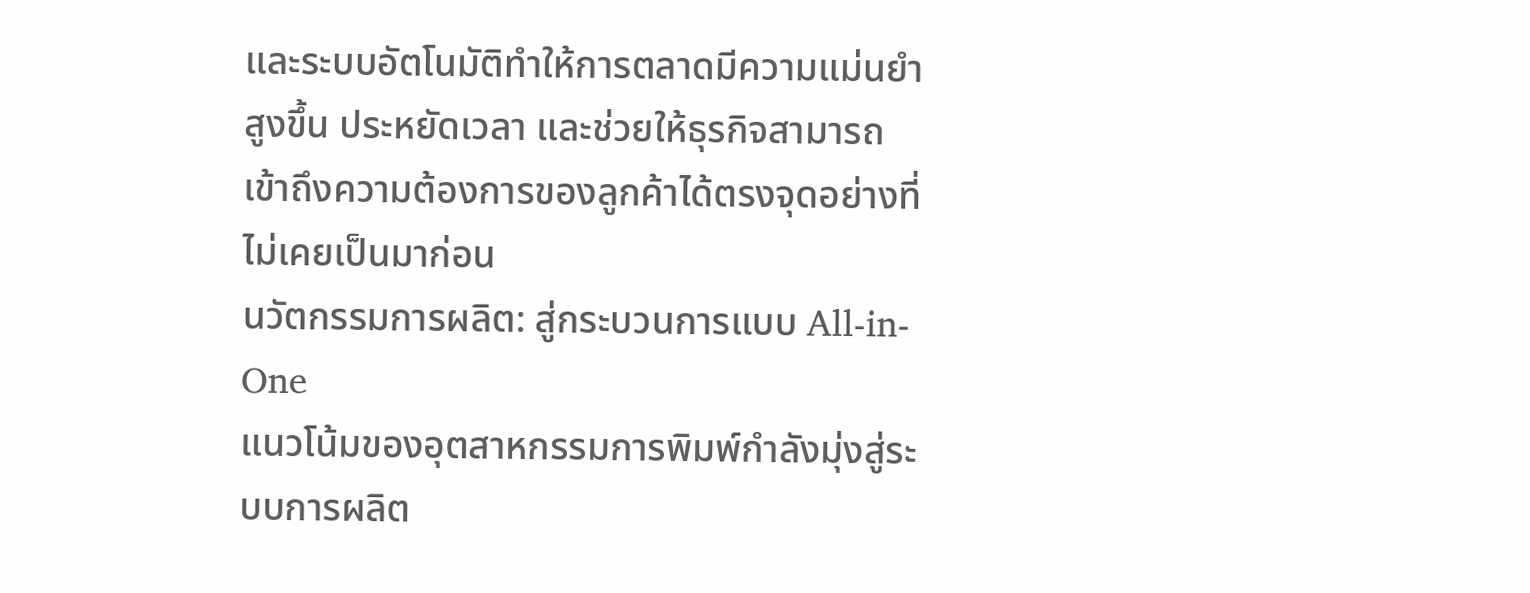และระบบอัตโนมัติทำให้การตลาดมีความแม่นยำสูงขึ้น ประหยัดเวลา และช่วยให้ธุรกิจสามารถเข้าถึงความต้องการของลูกค้าได้ตรงจุดอย่างที่ไม่เคยเป็นมาก่อน
นวัตกรรมการผลิต: สู่กระบวนการแบบ All-in-One
แนวโน้มของอุตสาหกรรมการพิมพ์กำลังมุ่งสู่ระบบการผลิต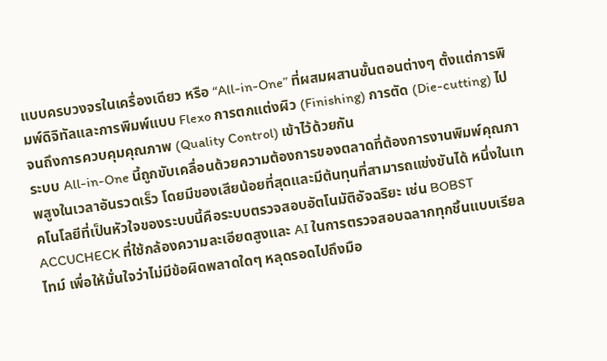แบบครบวงจรในเครื่องเดียว หรือ “All-in-One” ที่ผสมผสานขั้นตอนต่างๆ ตั้งแต่การพิมพ์ดิจิทัลและการพิมพ์แบบ Flexo การตกแต่งผิว (Finishing) การตัด (Die-cutting) ไปจนถึงการควบคุมคุณภาพ (Quality Control) เข้าไว้ด้วยกัน
ระบบ All-in-One นี้ถูกขับเคลื่อนด้วยความต้องการของตลาดที่ต้องการงานพิมพ์คุณภาพสูงในเวลาอันรวดเร็ว โดยมีของเสียน้อยที่สุดและมีต้นทุนที่สามารถแข่งขันได้ หนึ่งในเทคโนโลยีที่เป็นหัวใจของระบบนี้คือระบบตรวจสอบอัตโนมัติอัจฉริยะ เช่น BOBST ACCUCHECK ที่ใช้กล้องความละเอียดสูงและ AI ในการตรวจสอบฉลากทุกชิ้นแบบเรียลไทม์ เพื่อให้มั่นใจว่าไม่มีข้อผิดพลาดใดๆ หลุดรอดไปถึงมือ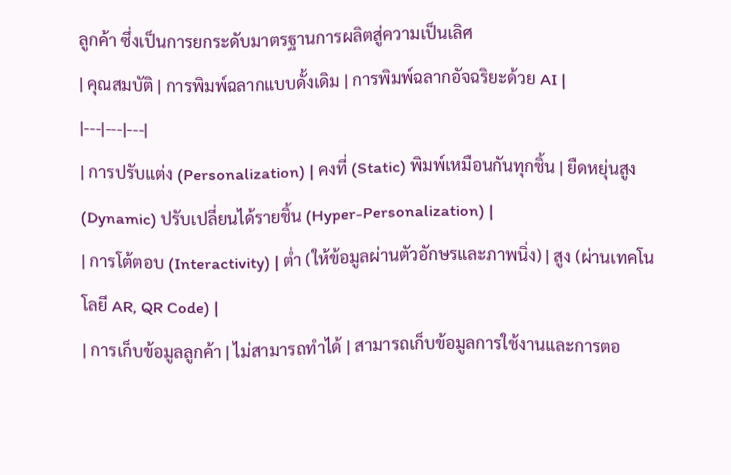ลูกค้า ซึ่งเป็นการยกระดับมาตรฐานการผลิตสู่ความเป็นเลิศ
| คุณสมบัติ | การพิมพ์ฉลากแบบดั้งเดิม | การพิมพ์ฉลากอัจฉริยะด้วย AI |
|---|---|---|
| การปรับแต่ง (Personalization) | คงที่ (Static) พิมพ์เหมือนกันทุกชิ้น | ยืดหยุ่นสูง (Dynamic) ปรับเปลี่ยนได้รายชิ้น (Hyper-Personalization) |
| การโต้ตอบ (Interactivity) | ต่ำ (ให้ข้อมูลผ่านตัวอักษรและภาพนิ่ง) | สูง (ผ่านเทคโนโลยี AR, QR Code) |
| การเก็บข้อมูลลูกค้า | ไม่สามารถทำได้ | สามารถเก็บข้อมูลการใช้งานและการตอ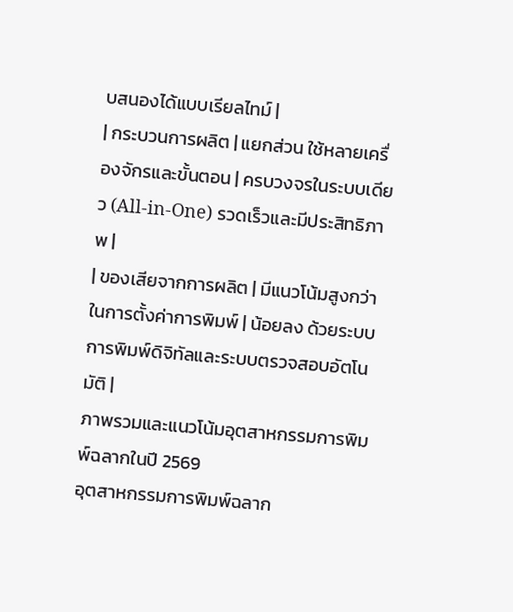บสนองได้แบบเรียลไทม์ |
| กระบวนการผลิต | แยกส่วน ใช้หลายเครื่องจักรและขั้นตอน | ครบวงจรในระบบเดียว (All-in-One) รวดเร็วและมีประสิทธิภาพ |
| ของเสียจากการผลิต | มีแนวโน้มสูงกว่าในการตั้งค่าการพิมพ์ | น้อยลง ด้วยระบบการพิมพ์ดิจิทัลและระบบตรวจสอบอัตโนมัติ |
ภาพรวมและแนวโน้มอุตสาหกรรมการพิมพ์ฉลากในปี 2569
อุตสาหกรรมการพิมพ์ฉลาก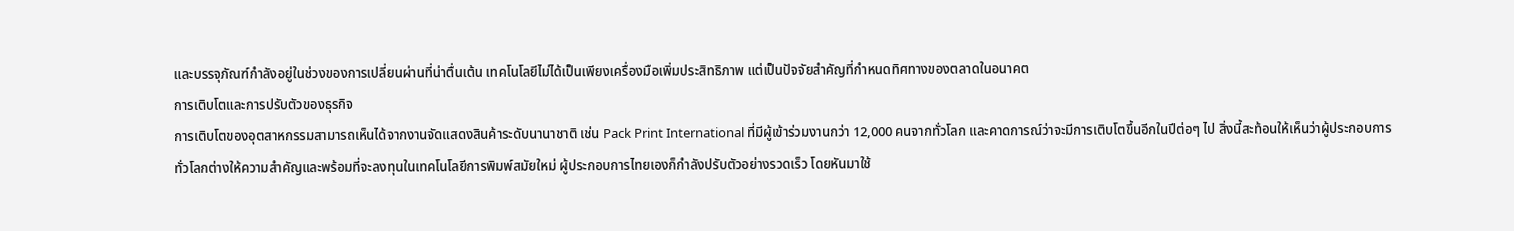และบรรจุภัณฑ์กำลังอยู่ในช่วงของการเปลี่ยนผ่านที่น่าตื่นเต้น เทคโนโลยีไม่ได้เป็นเพียงเครื่องมือเพิ่มประสิทธิภาพ แต่เป็นปัจจัยสำคัญที่กำหนดทิศทางของตลาดในอนาคต
การเติบโตและการปรับตัวของธุรกิจ
การเติบโตของอุตสาหกรรมสามารถเห็นได้จากงานจัดแสดงสินค้าระดับนานาชาติ เช่น Pack Print International ที่มีผู้เข้าร่วมงานกว่า 12,000 คนจากทั่วโลก และคาดการณ์ว่าจะมีการเติบโตขึ้นอีกในปีต่อๆ ไป สิ่งนี้สะท้อนให้เห็นว่าผู้ประกอบการทั่วโลกต่างให้ความสำคัญและพร้อมที่จะลงทุนในเทคโนโลยีการพิมพ์สมัยใหม่ ผู้ประกอบการไทยเองก็กำลังปรับตัวอย่างรวดเร็ว โดยหันมาใช้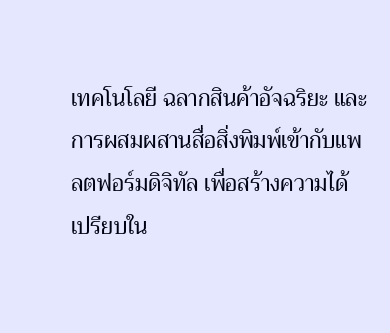เทคโนโลยี ฉลากสินค้าอัจฉริยะ และการผสมผสานสื่อสิ่งพิมพ์เข้ากับแพลตฟอร์มดิจิทัล เพื่อสร้างความได้เปรียบใน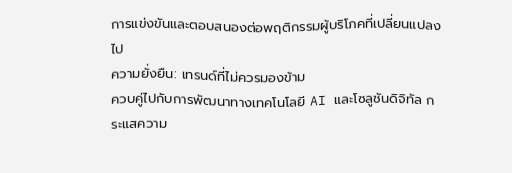การแข่งขันและตอบสนองต่อพฤติกรรมผู้บริโภคที่เปลี่ยนแปลงไป
ความยั่งยืน: เทรนด์ที่ไม่ควรมองข้าม
ควบคู่ไปกับการพัฒนาทางเทคโนโลยี AI และโซลูชันดิจิทัล กระแสความ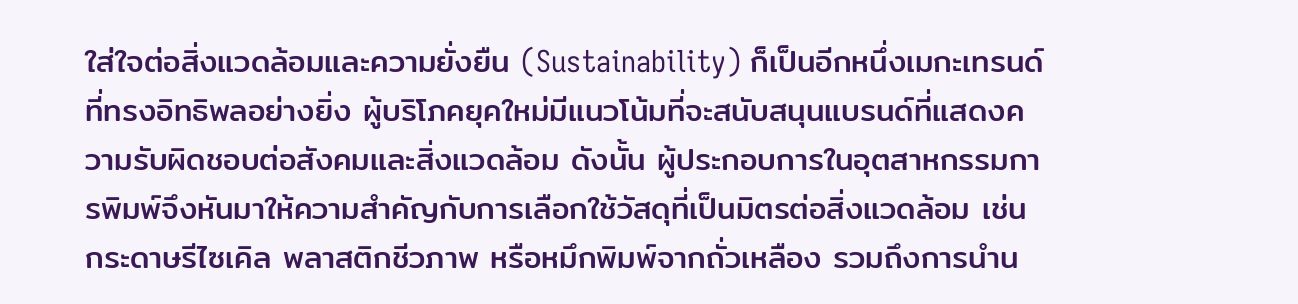ใส่ใจต่อสิ่งแวดล้อมและความยั่งยืน (Sustainability) ก็เป็นอีกหนึ่งเมกะเทรนด์ที่ทรงอิทธิพลอย่างยิ่ง ผู้บริโภคยุคใหม่มีแนวโน้มที่จะสนับสนุนแบรนด์ที่แสดงความรับผิดชอบต่อสังคมและสิ่งแวดล้อม ดังนั้น ผู้ประกอบการในอุตสาหกรรมการพิมพ์จึงหันมาให้ความสำคัญกับการเลือกใช้วัสดุที่เป็นมิตรต่อสิ่งแวดล้อม เช่น กระดาษรีไซเคิล พลาสติกชีวภาพ หรือหมึกพิมพ์จากถั่วเหลือง รวมถึงการนำน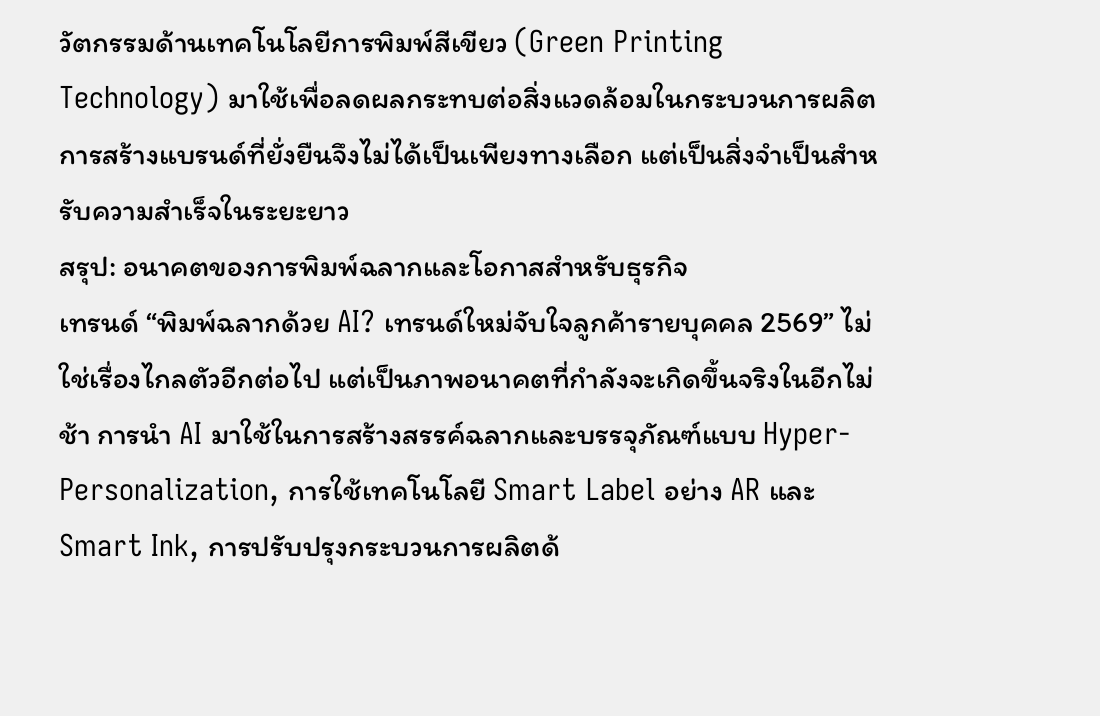วัตกรรมด้านเทคโนโลยีการพิมพ์สีเขียว (Green Printing Technology) มาใช้เพื่อลดผลกระทบต่อสิ่งแวดล้อมในกระบวนการผลิต การสร้างแบรนด์ที่ยั่งยืนจึงไม่ได้เป็นเพียงทางเลือก แต่เป็นสิ่งจำเป็นสำหรับความสำเร็จในระยะยาว
สรุป: อนาคตของการพิมพ์ฉลากและโอกาสสำหรับธุรกิจ
เทรนด์ “พิมพ์ฉลากด้วย AI? เทรนด์ใหม่จับใจลูกค้ารายบุคคล 2569” ไม่ใช่เรื่องไกลตัวอีกต่อไป แต่เป็นภาพอนาคตที่กำลังจะเกิดขึ้นจริงในอีกไม่ช้า การนำ AI มาใช้ในการสร้างสรรค์ฉลากและบรรจุภัณฑ์แบบ Hyper-Personalization, การใช้เทคโนโลยี Smart Label อย่าง AR และ Smart Ink, การปรับปรุงกระบวนการผลิตด้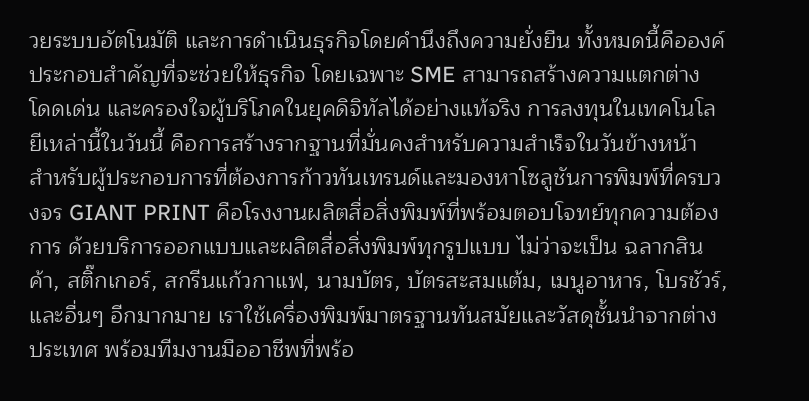วยระบบอัตโนมัติ และการดำเนินธุรกิจโดยคำนึงถึงความยั่งยืน ทั้งหมดนี้คือองค์ประกอบสำคัญที่จะช่วยให้ธุรกิจ โดยเฉพาะ SME สามารถสร้างความแตกต่าง โดดเด่น และครองใจผู้บริโภคในยุคดิจิทัลได้อย่างแท้จริง การลงทุนในเทคโนโลยีเหล่านี้ในวันนี้ คือการสร้างรากฐานที่มั่นคงสำหรับความสำเร็จในวันข้างหน้า
สำหรับผู้ประกอบการที่ต้องการก้าวทันเทรนด์และมองหาโซลูชันการพิมพ์ที่ครบวงจร GIANT PRINT คือโรงงานผลิตสื่อสิ่งพิมพ์ที่พร้อมตอบโจทย์ทุกความต้องการ ด้วยบริการออกแบบและผลิตสื่อสิ่งพิมพ์ทุกรูปแบบ ไม่ว่าจะเป็น ฉลากสินค้า, สติ๊กเกอร์, สกรีนแก้วกาแฟ, นามบัตร, บัตรสะสมแต้ม, เมนูอาหาร, โบรชัวร์, และอื่นๆ อีกมากมาย เราใช้เครื่องพิมพ์มาตรฐานทันสมัยและวัสดุชั้นนำจากต่างประเทศ พร้อมทีมงานมืออาชีพที่พร้อ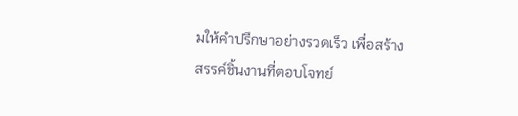มให้คำปรึกษาอย่างรวดเร็ว เพื่อสร้างสรรค์ชิ้นงานที่ตอบโจทย์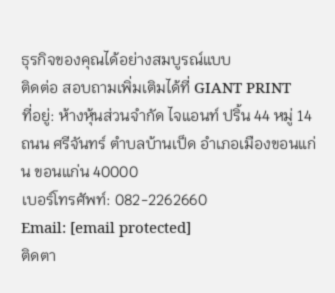ธุรกิจของคุณได้อย่างสมบูรณ์แบบ
ติดต่อ สอบถามเพิ่มเติมได้ที่ GIANT PRINT
ที่อยู่: ห้างหุ้นส่วนจำกัด ไจแอนท์ ปริ้น 44 หมู่ 14 ถนน ศรีจันทร์ ตำบลบ้านเป็ด อำเภอเมืองขอนแก่น ขอนแก่น 40000
เบอร์โทรศัพท์: 082-2262660
Email: [email protected]
ติดตา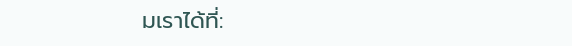มเราได้ที่: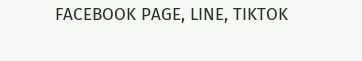FACEBOOK PAGE, LINE, TIKTOK